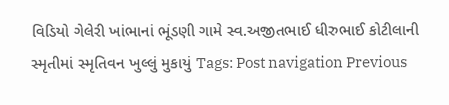વિડિયો ગેલેરી ખાંભાનાં ભૂંડણી ગામે સ્વ.અજીતભાઈ ધીરુભાઈ કોટીલાની સ્મૃતીમાં સ્મૃતિવન ખુલ્લું મુકાયું Tags: Post navigation Previous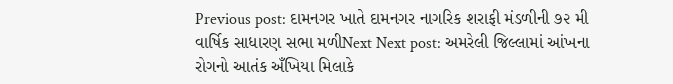Previous post: દામનગર ખાતે દામનગર નાગરિક શરાફી મંડળીની ૭૨ મી વાર્ષિક સાધારણ સભા મળીNext Next post: અમરેલી જિલ્લામાં આંખના રોગનો આતંક અઁખિયા મિલાકે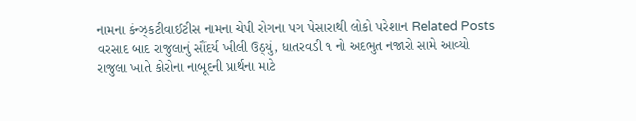નામના કંન્ઝ્કટીવાઈટીસ નામના ચેપી રોગના પગ પેસારાથી લોકો પરેશાન Related Posts વરસાદ બાદ રાજુલાનું સૌંદર્ય ખીલી ઉઠ્યું, ધાતરવડી ૧ નો અદભુત નજારો સામે આવ્યો રાજુલા ખાતે કોરોના નાબૂદની પ્રાર્થના માટે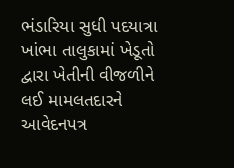ભંડારિયા સુધી પદયાત્રા ખાંભા તાલુકામાં ખેડૂતો દ્વારા ખેતીની વીજળીને લઈ મામલતદારને આવેદનપત્ર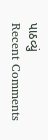પાઠવ્યું
Recent Comments